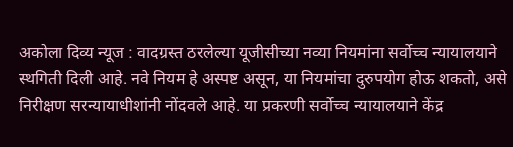अकोला दिव्य न्यूज : वादग्रस्त ठरलेल्या यूजीसीच्या नव्या नियमांना सर्वोच्च न्यायालयाने स्थगिती दिली आहे. नवे नियम हे अस्पष्ट असून, या नियमांचा दुरुपयोग होऊ शकतो, असे निरीक्षण सरन्यायाधीशांनी नोंदवले आहे. या प्रकरणी सर्वोच्च न्यायालयाने केंद्र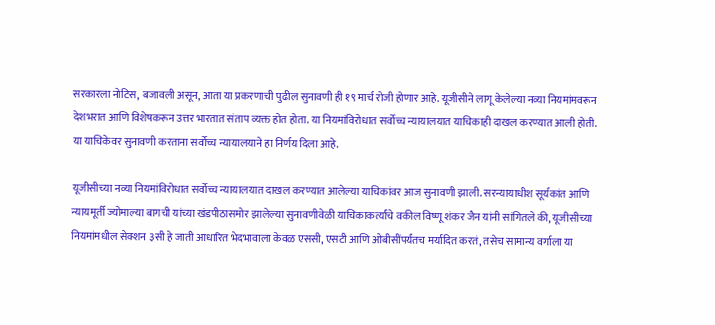सरकारला नोटिस, बजावली असून, आता या प्रकरणाची पुढील सुनावणी ही १९ मार्च रोजी होणार आहे. यूजीसीने लागू केलेल्या नव्या नियमांमवरून देशभरात आणि विशेषकरून उत्तर भारतात संताप व्यक्त होत होता. या नियमांविरोधात सर्वोच्च न्यायालयात याचिकाही दाखल करण्यात आली होती. या याचिकेवर सुनावणी करताना सर्वोच्च न्यायालयाने हा निर्णय दिला आहे.

यूजीसीच्या नव्या नियमांविरोधात सर्वोच्च न्यायालयात दाखल करण्यात आलेल्या याचिकांवर आज सुनावणी झाली. सरन्यायाधीश सूर्यकांत आणि न्यायमूर्ती ज्योमाल्या बागची यांच्या खंडपीठासमोर झालेल्या सुनावणीवेळी याचिकाकर्त्यांचे वकील विष्णू शंकर जैन यांनी सांगितले की, यूजीसीच्या नियमांमधील सेक्शन ३सी हे जाती आधारित भेदभावाला केवळ एससी, एसटी आणि ओबीसींपर्यंतच मर्यादित करतं, तसेच सामान्य वर्गाला या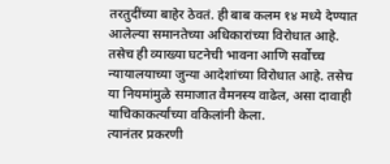तरतुदींच्या बाहेर ठेवतं. ही बाब कलम १४ मध्ये देण्यात आलेल्या समानतेच्या अधिकारांच्या विरोधात आहे. तसेच ही व्याख्या घटनेची भावना आणि सर्वोच्च न्यायालयाच्या जुन्या आदेशांच्या विरोधात आहे. तसेच या नियमांमुळे समाजात वैमनस्य वाढेल, असा दावाही याचिकाकर्त्यांच्या वकिलांनी केला.
त्यानंतर प्रकरणी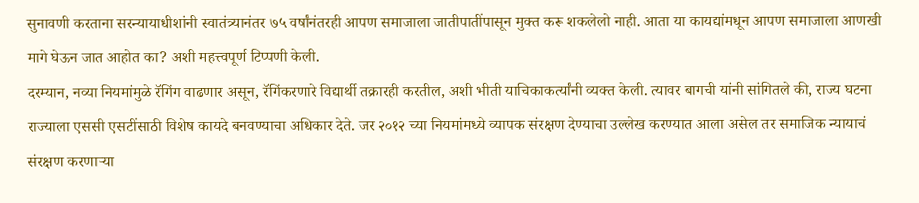सुनावणी करताना सरन्यायाधीशांनी स्वातंत्र्यानंतर ७५ वर्षांनंतरही आपण समाजाला जातीपातींपासून मुक्त करू शकलेलो नाही. आता या कायद्यांमधून आपण समाजाला आणखी मागे घेऊन जात आहोत का? अशी महत्त्वपूर्ण टिप्पणी केली.
दरम्यान, नव्या नियमांमुळे रॅगिंग वाढणार असून, रॅगिंकरणारे विद्यार्थी तक्रारही करतील, अशी भीती याचिकाकर्त्यांनी व्यक्त केली. त्यावर बागची यांनी सांगितले की, राज्य घटना राज्याला एससी एसटींसाठी विशेष कायदे बनवण्याचा अधिकार देते. जर २०१२ च्या नियमांमध्ये व्यापक संरक्षण देण्याचा उल्लेख करण्यात आला असेल तर समाजिक न्यायाचं संरक्षण करणाऱ्या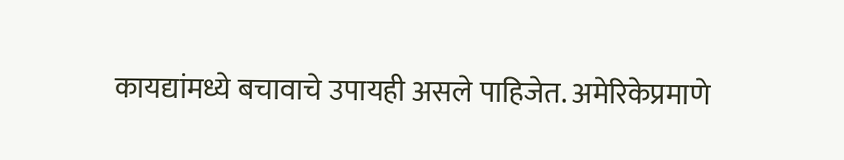कायद्यांमध्ये बचावाचे उपायही असले पाहिजेत. अमेरिकेप्रमाणे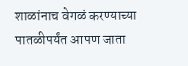शाळांनाच वेगळं करण्याच्या पातळीपर्यंत आपण जाता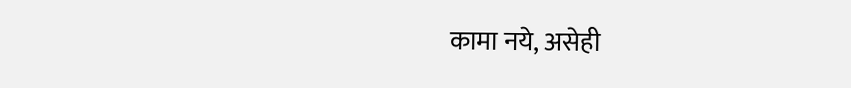कामा नये, असेही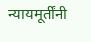न्यायमूर्तींनी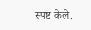स्पष्ट केले.